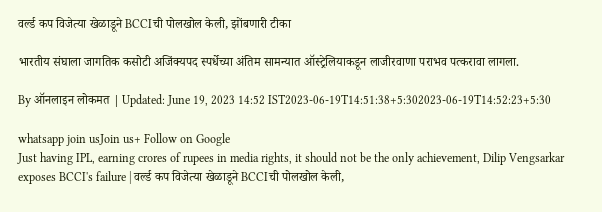वर्ल्ड कप विजेत्या खेळाडूने BCCIची पोलखोल केली, झोंबणारी टीका

भारतीय संघाला जागतिक कसोटी अजिंक्यपद स्पर्धेच्या अंतिम सामन्यात ऑस्ट्रेलियाकडून लाजीरवाणा पराभव पत्करावा लागला.

By ऑनलाइन लोकमत | Updated: June 19, 2023 14:52 IST2023-06-19T14:51:38+5:302023-06-19T14:52:23+5:30

whatsapp join usJoin us+ Follow on Google
Just having IPL, earning crores of rupees in media rights, it should not be the only achievement, Dilip Vengsarkar exposes BCCI's failure | वर्ल्ड कप विजेत्या खेळाडूने BCCIची पोलखोल केली,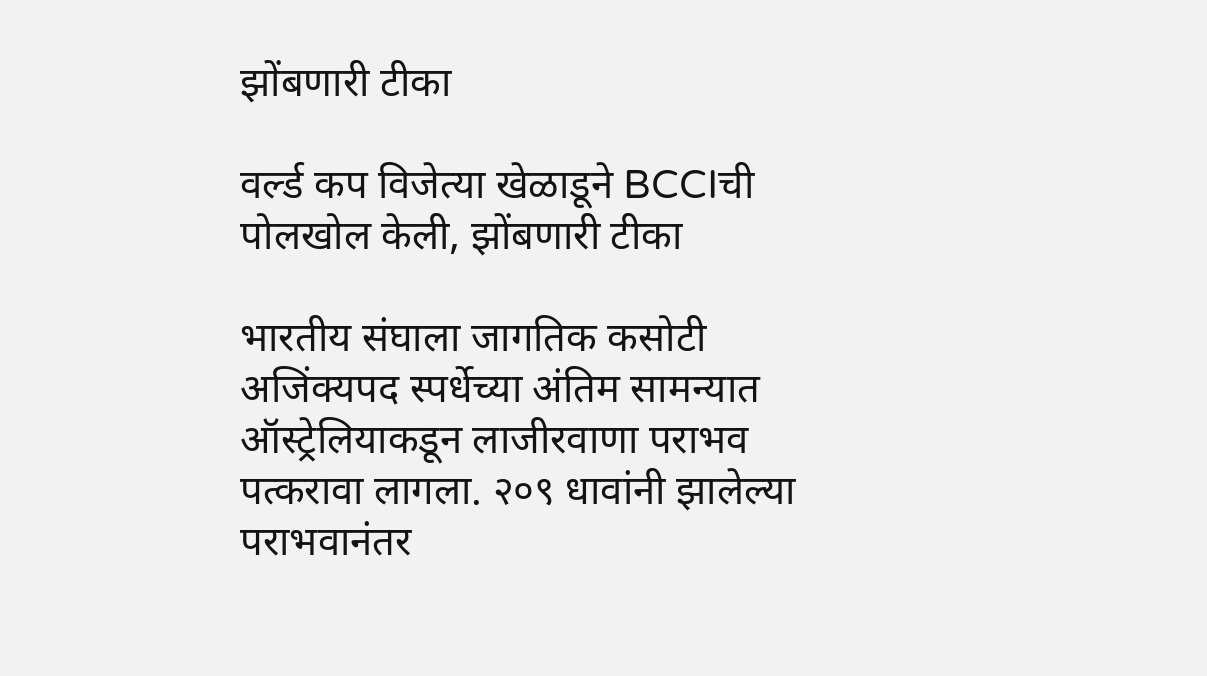झोंबणारी टीका

वर्ल्ड कप विजेत्या खेळाडूने BCCIची पोलखोल केली, झोंबणारी टीका

भारतीय संघाला जागतिक कसोटी अजिंक्यपद स्पर्धेच्या अंतिम सामन्यात ऑस्ट्रेलियाकडून लाजीरवाणा पराभव पत्करावा लागला. २०९ धावांनी झालेल्या पराभवानंतर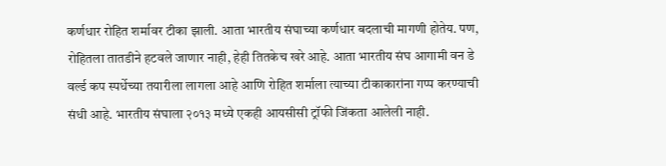कर्णधार रोहित शर्मावर टीका झाली. आता भारतीय संघाच्या कर्णधार बदलाची मागणी होतेय. पण, रोहितला तातडीने हटवले जाणार नाही, हेही तितकेच खरे आहे. आता भारतीय संघ आगामी वन डे वर्ल्ड कप स्पर्धेच्या तयारीला लागला आहे आणि रोहित शर्माला त्याच्या टीकाकारांना गप्प करण्याची संधी आहे. भारतीय संघाला २०१३ मध्ये एकही आयसीसी ट्रॉफी जिंकता आलेली नाही.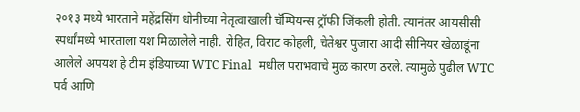२०१३ मध्ये भारताने महेंद्रसिंग धोनीच्या नेतृत्वाखाली चॅम्पियन्स ट्रॉफी जिंकली होती. त्यानंतर आयसीसी स्पर्धांमध्ये भारताला यश मिळालेले नाही. रोहित, विराट कोहली, चेतेश्वर पुजारा आदी सीनियर खेळाडूंना आलेले अपयश हे टीम इंडियाच्या WTC Final  मधील पराभवाचे मुळ कारण ठरले. त्यामुळे पुढील WTC पर्व आणि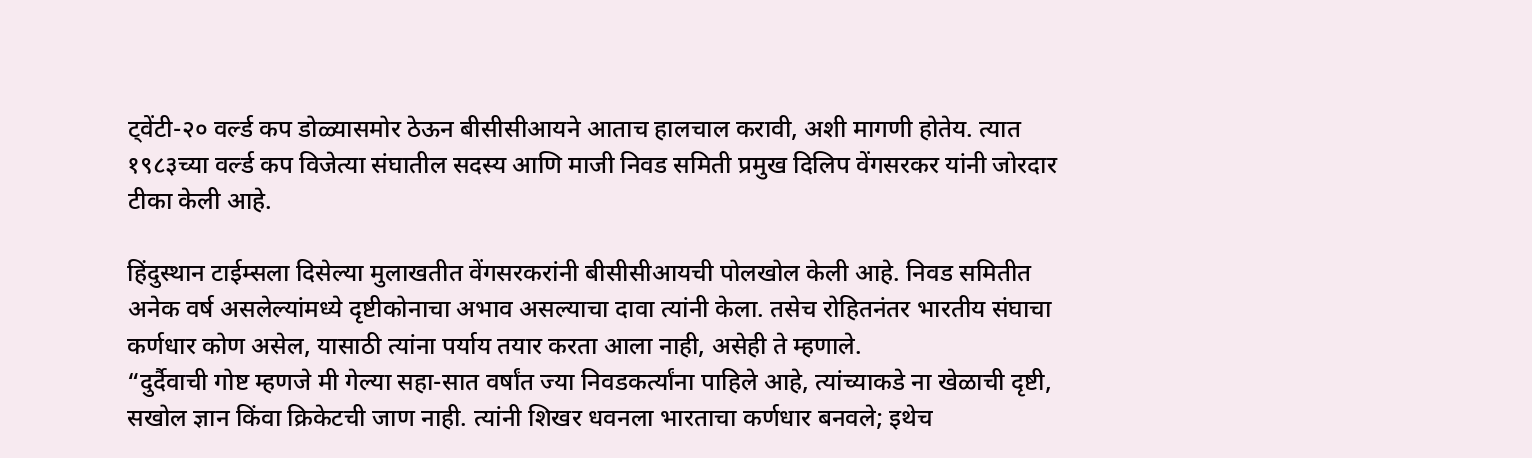ट्वेंटी-२० वर्ल्ड कप डोळ्यासमोर ठेऊन बीसीसीआयने आताच हालचाल करावी, अशी मागणी होतेय. त्यात १९८३च्या वर्ल्ड कप विजेत्या संघातील सदस्य आणि माजी निवड समिती प्रमुख दिलिप वेंगसरकर यांनी जोरदार टीका केली आहे.

हिंदुस्थान टाईम्सला दिसेल्या मुलाखतीत वेंगसरकरांनी बीसीसीआयची पोलखोल केली आहे. निवड समितीत अनेक वर्ष असलेल्यांमध्ये दृष्टीकोनाचा अभाव असल्याचा दावा त्यांनी केला. तसेच रोहितनंतर भारतीय संघाचा कर्णधार कोण असेल, यासाठी त्यांना पर्याय तयार करता आला नाही, असेही ते म्हणाले.
“दुर्दैवाची गोष्ट म्हणजे मी गेल्या सहा-सात वर्षांत ज्या निवडकर्त्यांना पाहिले आहे, त्यांच्याकडे ना खेळाची दृष्टी, सखोल ज्ञान किंवा क्रिकेटची जाण नाही. त्यांनी शिखर धवनला भारताचा कर्णधार बनवले; इथेच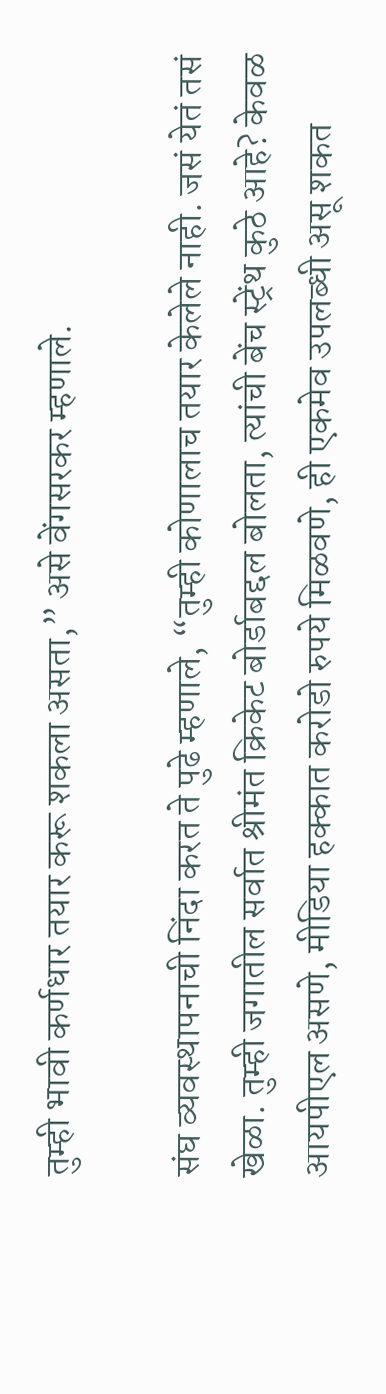तुम्ही भावी कर्णधार तयार करू शकला असता,” असे वेंगसरकर म्हणाले.

संघ व्यवस्थापनाची निंदा करत ते पुढे म्हणाले, “तुम्ही कोणालाच तयार केलेले नाही. जसं येतं तसं खेळा. तुम्ही जगातील सर्वात श्रीमंत क्रिकेट बोर्डाबद्दल बोलता, त्यांची बेंच स्ट्रेंथ कुठे आहे? केवळ आयपीएल असणे, मीडिया हक्कात करोडो रुपये मिळवणे, ही एकमेव उपलब्धी असू शकत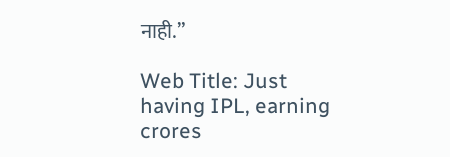नाही.”

Web Title: Just having IPL, earning crores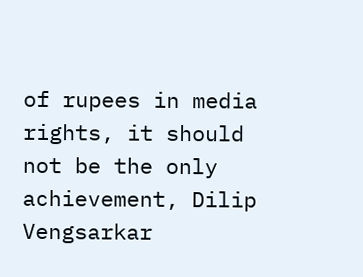of rupees in media rights, it should not be the only achievement, Dilip Vengsarkar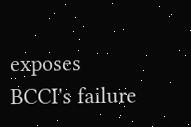exposes BCCI's failure